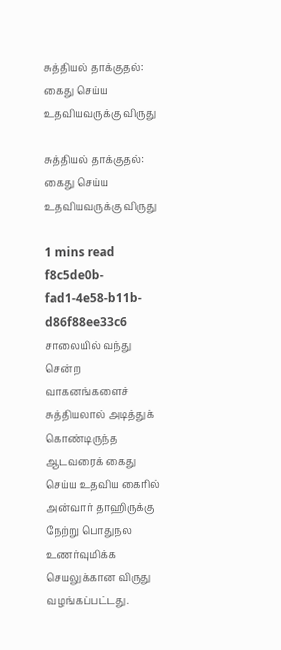சுத்தியல் தாக்குதல்: கைது செய்ய உதவியவருக்கு விருது

சுத்தியல் தாக்குதல்: கைது செய்ய உதவியவருக்கு விருது

1 mins read
f8c5de0b-fad1-4e58-b11b-d86f88ee33c6
சாலையில் வந்து சென்ற வாகனங்களைச் சுத்தியலால் அடித்துக் கொண்டிருந்த ஆடவரைக் கைது செய்ய உதவிய கைரில் அன்வார் தாஹிருக்கு நேற்று பொதுநல உணர்வுமிக்க செயலுக்கான விருது வழங்கப்பட்டது.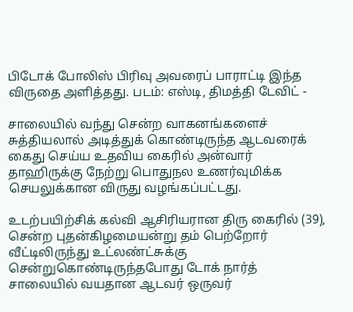பிடோக் போலிஸ் பிரிவு அவரைப் பாராட்டி இந்த விருதை அளித்தது. படம்: எஸ்டி, திமத்தி டேவிட் -

சாலையில் வந்து சென்ற வாகனங்களைச் சுத்தியலால் அடித்துக் கொண்டிருந்த ஆடவரைக் கைது செய்ய உதவிய கைரில் அன்வார் தாஹிருக்கு நேற்று பொதுநல உணர்வுமிக்க செயலுக்கான விருது வழங்கப்பட்டது.

உடற்பயிற்சிக் கல்வி ஆசிரியரான திரு கைரில் (39), சென்ற புதன்கிழமையன்று தம் பெற்றோர் வீட்டிலிருந்து உட்லண்ட்சுக்கு சென்றுகொண்டிருந்தபோது டோக் நார்த் சாலையில் வயதான ஆடவர் ஒருவர்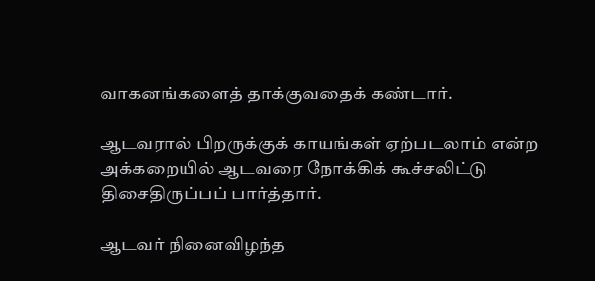வாகனங்களைத் தாக்குவதைக் கண்டார்.

ஆடவரால் பிறருக்குக் காயங்கள் ஏற்படலாம் என்ற அக்கறையில் ஆடவரை நோக்கிக் கூச்சலிட்டு திசைதிருப்பப் பார்த்தார்.

ஆடவர் நினைவிழந்த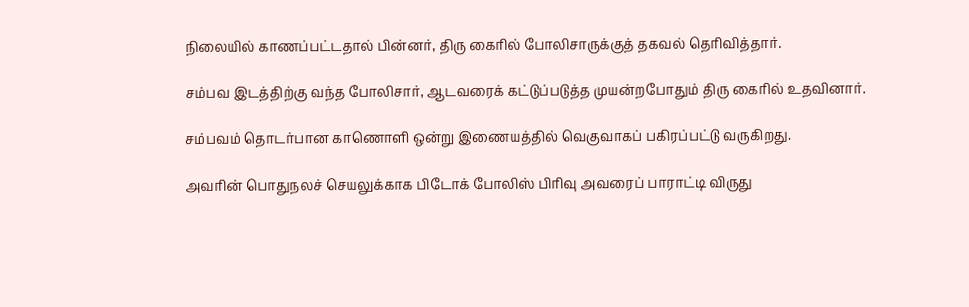நிலையில் காணப்பட்டதால் பின்னர், திரு கைரில் போலிசாருக்குத் தகவல் தெரிவித்தார்.

சம்பவ இடத்திற்கு வந்த போலிசார், ஆடவரைக் கட்டுப்படுத்த முயன்றபோதும் திரு கைரில் உதவினார்.

சம்பவம் தொடர்பான காணொளி ஒன்று இணையத்தில் வெகுவாகப் பகிரப்பட்டு வருகிறது.

அவரின் பொதுநலச் செயலுக்காக பிடோக் போலிஸ் பிரிவு அவரைப் பாராட்டி விருது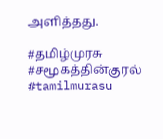அளித்தது.

#தமிழ்முரசு #சமூகத்தின்குரல் #tamilmurasu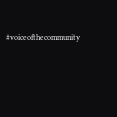#voiceofthecommunity